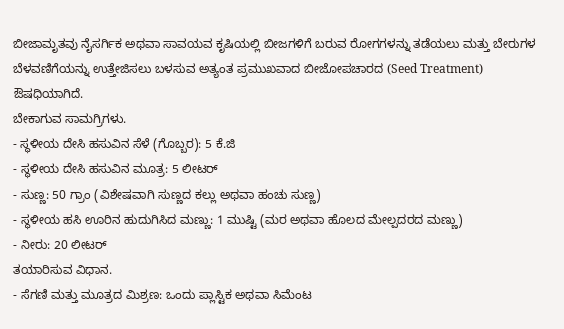ಬೀಜಾಮೃತವು ನೈಸರ್ಗಿಕ ಅಥವಾ ಸಾವಯವ ಕೃಷಿಯಲ್ಲಿ ಬೀಜಗಳಿಗೆ ಬರುವ ರೋಗಗಳನ್ನು ತಡೆಯಲು ಮತ್ತು ಬೇರುಗಳ ಬೆಳವಣಿಗೆಯನ್ನು ಉತ್ತೇಜಿಸಲು ಬಳಸುವ ಅತ್ಯಂತ ಪ್ರಮುಖವಾದ ಬೀಜೋಪಚಾರದ (Seed Treatment) ಔಷಧಿಯಾಗಿದೆ.
ಬೇಕಾಗುವ ಸಾಮಗ್ರಿಗಳು.
- ಸ್ಥಳೀಯ ದೇಸಿ ಹಸುವಿನ ಸೆಳೆ (ಗೊಬ್ಬರ): 5 ಕೆ.ಜಿ
- ಸ್ಥಳೀಯ ದೇಸಿ ಹಸುವಿನ ಮೂತ್ರ: 5 ಲೀಟರ್
- ಸುಣ್ಣ: 50 ಗ್ರಾಂ (ವಿಶೇಷವಾಗಿ ಸುಣ್ಣದ ಕಲ್ಲು ಅಥವಾ ಹಂಚು ಸುಣ್ಣ)
- ಸ್ಥಳೀಯ ಹಸಿ ಊರಿನ ಹುದುಗಿಸಿದ ಮಣ್ಣು: 1 ಮುಷ್ಟಿ (ಮರ ಅಥವಾ ಹೊಲದ ಮೇಲ್ಪದರದ ಮಣ್ಣು)
- ನೀರು: 20 ಲೀಟರ್
ತಯಾರಿಸುವ ವಿಧಾನ.
- ಸೆಗಣಿ ಮತ್ತು ಮೂತ್ರದ ಮಿಶ್ರಣ: ಒಂದು ಪ್ಲಾಸ್ಟಿಕ ಅಥವಾ ಸಿಮೆಂಟ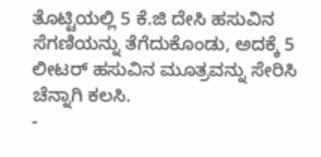ತೊಟ್ಟಿಯಲ್ಲಿ 5 ಕೆ.ಜಿ ದೇಸಿ ಹಸುವಿನ ಸೆಗಣಿಯನ್ನು ತೆಗೆದುಕೊಂಡು, ಅದಕ್ಕೆ 5 ಲೀಟರ್ ಹಸುವಿನ ಮೂತ್ರವನ್ನು ಸೇರಿಸಿ ಚೆನ್ನಾಗಿ ಕಲಸಿ.
-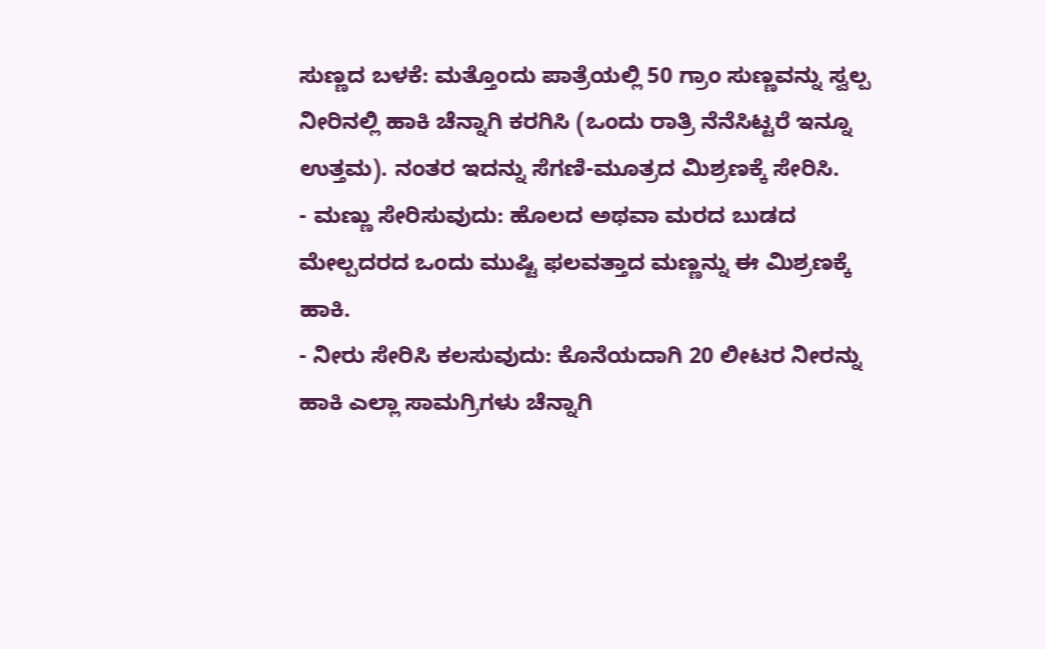ಸುಣ್ಣದ ಬಳಕೆ: ಮತ್ತೊಂದು ಪಾತ್ರೆಯಲ್ಲಿ 50 ಗ್ರಾಂ ಸುಣ್ಣವನ್ನು ಸ್ವಲ್ಪ ನೀರಿನಲ್ಲಿ ಹಾಕಿ ಚೆನ್ನಾಗಿ ಕರಗಿಸಿ (ಒಂದು ರಾತ್ರಿ ನೆನೆಸಿಟ್ಟರೆ ಇನ್ನೂ ಉತ್ತಮ). ನಂತರ ಇದನ್ನು ಸೆಗಣಿ-ಮೂತ್ರದ ಮಿಶ್ರಣಕ್ಕೆ ಸೇರಿಸಿ.
- ಮಣ್ಣು ಸೇರಿಸುವುದು: ಹೊಲದ ಅಥವಾ ಮರದ ಬುಡದ ಮೇಲ್ಪದರದ ಒಂದು ಮುಷ್ಟಿ ಫಲವತ್ತಾದ ಮಣ್ಣನ್ನು ಈ ಮಿಶ್ರಣಕ್ಕೆ ಹಾಕಿ.
- ನೀರು ಸೇರಿಸಿ ಕಲಸುವುದು: ಕೊನೆಯದಾಗಿ 20 ಲೀಟರ ನೀರನ್ನು ಹಾಕಿ ಎಲ್ಲಾ ಸಾಮಗ್ರಿಗಳು ಚೆನ್ನಾಗಿ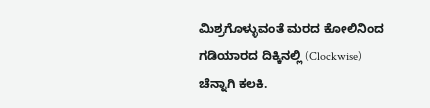ಮಿಶ್ರಗೊಳ್ಳುವಂತೆ ಮರದ ಕೋಲಿನಿಂದ ಗಡಿಯಾರದ ದಿಕ್ಕಿನಲ್ಲಿ (Clockwise) ಚೆನ್ನಾಗಿ ಕಲಕಿ.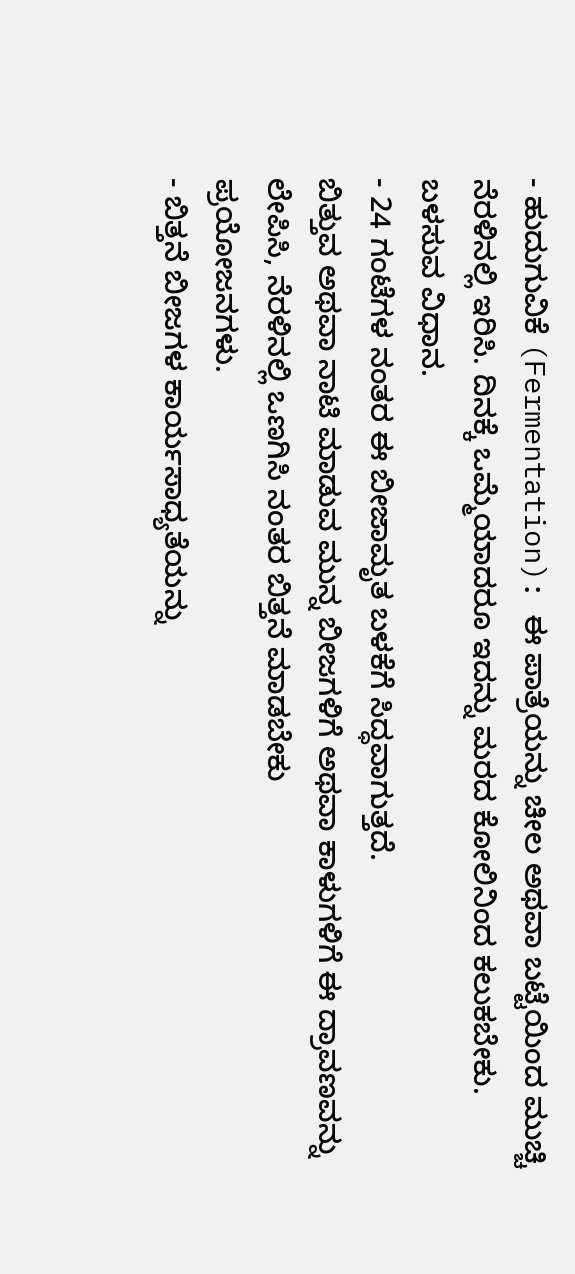- ಹುದುಗುವಿಕೆ (Fermentation): ಈ ಪಾತ್ರೆಯನ್ನು ಚೀಲ ಅಥವಾ ಬಟ್ಟೆಯಿಂದ ಮುಚ್ಚಿ ನೆರಳಿನಲ್ಲಿ ಇರಿಸಿ. ದಿನಕ್ಕೆ ಒಮ್ಮೆಯಾದರೂ ಇದನ್ನು ಮರದ ಕೋಲಿನಿಂದ ಕಲುಕಬೇಕು.
ಬಳಸುವ ವಿಧಾನ.
- 24 ಗಂಟೆಗಳ ನಂತರ ಈ ಬೀಜಾಮೃತ ಬಳಕೆಗೆ ಸಿದ್ಧವಾಗುತ್ತದೆ.
ಬಿತ್ತುವ ಅಥವಾ ನಾಟಿ ಮಾಡುವ ಮುನ್ನ ಬೀಜಗಳಿಗೆ ಅಥವಾ ಕಾಳುಗಳಿಗೆ ಈ ದ್ರಾವಣವನ್ನು ಲೇಪಿಸಿ, ನೆರಳಿನಲ್ಲಿ ಒಣಗಿಸಿ ನಂತರ ಬಿತ್ತನೆ ಮಾಡಬೇಕು
ಪ್ರಯೋಜನಗಳು.
- ಬಿತ್ತನೆ ಬೀಜಗಳ ಕಾರ್ಯಸಾಧ್ಯತೆಯನ್ನು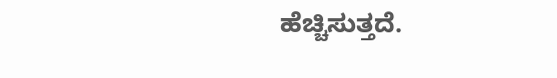ಹೆಚ್ಚಿಸುತ್ತದೆ.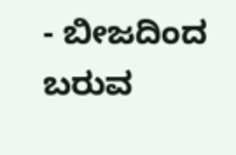- ಬೀಜದಿಂದ ಬರುವ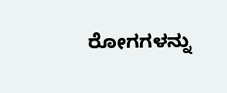ರೋಗಗಳನ್ನು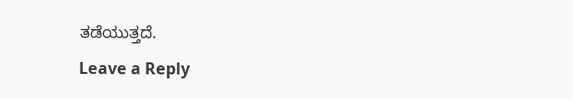ತಡೆಯುತ್ತದೆ.
Leave a Reply